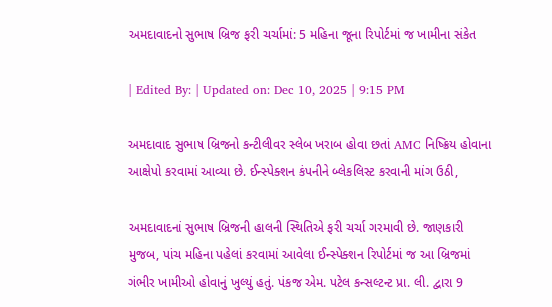અમદાવાદનો સુભાષ બ્રિજ ફરી ચર્ચામાં: 5 મહિના જૂના રિપોર્ટમાં જ ખામીના સંકેત

| Edited By: | Updated on: Dec 10, 2025 | 9:15 PM

અમદાવાદ સુભાષ બ્રિજનો કન્ટીલીવર સ્લેબ ખરાબ હોવા છતાં AMC નિષ્ક્રિય હોવાના આક્ષેપો કરવામાં આવ્યા છે. ઈન્સ્પેક્શન કંપનીને બ્લેકલિસ્ટ કરવાની માંગ ઉઠી,

અમદાવાદનાં સુભાષ બ્રિજની હાલની સ્થિતિએ ફરી ચર્ચા ગરમાવી છે. જાણકારી મુજબ, પાંચ મહિના પહેલાં કરવામાં આવેલા ઈન્સ્પેક્શન રિપોર્ટમાં જ આ બ્રિજમાં ગંભીર ખામીઓ હોવાનું ખુલ્યું હતું. પંકજ એમ. પટેલ કન્સલ્ટન્ટ પ્રા. લી. દ્વારા 9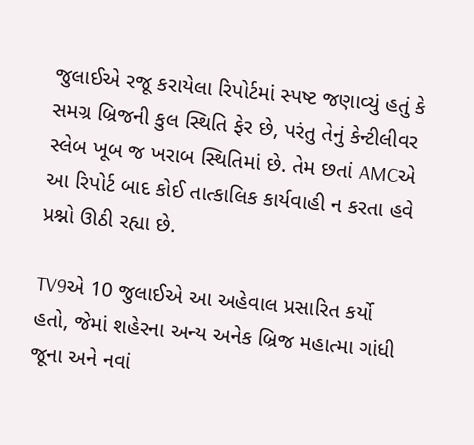જુલાઈએ રજૂ કરાયેલા રિપોર્ટમાં સ્પષ્ટ જણાવ્યું હતું કે સમગ્ર બ્રિજની કુલ સ્થિતિ ફેર છે, પરંતુ તેનું કેન્ટીલીવર સ્લેબ ખૂબ જ ખરાબ સ્થિતિમાં છે. તેમ છતાં AMCએ આ રિપોર્ટ બાદ કોઈ તાત્કાલિક કાર્યવાહી ન કરતા હવે પ્રશ્નો ઊઠી રહ્યા છે.

TV9એ 10 જુલાઈએ આ અહેવાલ પ્રસારિત કર્યો હતો, જેમાં શહેરના અન્ય અનેક બ્રિજ મહાત્મા ગાંધી જૂના અને નવાં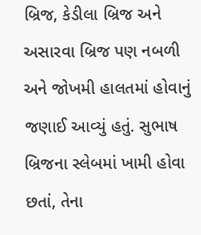બ્રિજ, કેડીલા બ્રિજ અને અસારવા બ્રિજ પણ નબળી અને જોખમી હાલતમાં હોવાનું જણાઈ આવ્યું હતું. સુભાષ બ્રિજના સ્લેબમાં ખામી હોવા છતાં, તેના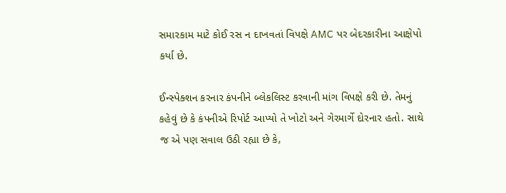સમારકામ માટે કોઈ રસ ન દાખવતાં વિપક્ષે AMC પર બેદરકારીના આક્ષેપો કર્યા છે.

ઈન્સ્પેક્શન કરનાર કંપનીને બ્લેકલિસ્ટ કરવાની માંગ વિપક્ષે કરી છે. તેમનું કહેવું છે કે કંપનીએ રિપોર્ટ આપ્યો તે ખોટો અને ગેરમાર્ગે દોરનાર હતો. સાથે જ એ પણ સવાલ ઉઠી રહ્યા છે કે,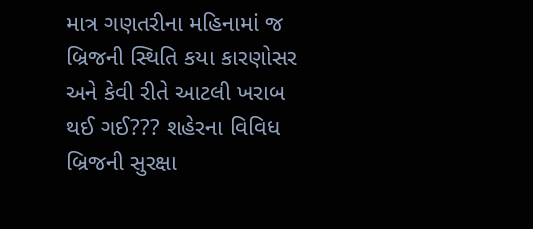માત્ર ગણતરીના મહિનામાં જ બ્રિજની સ્થિતિ કયા કારણોસર અને કેવી રીતે આટલી ખરાબ થઈ ગઈ??? શહેરના વિવિધ બ્રિજની સુરક્ષા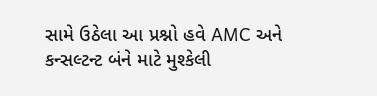સામે ઉઠેલા આ પ્રશ્નો હવે AMC અને કન્સલ્ટન્ટ બંને માટે મુશ્કેલી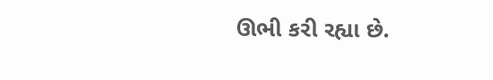ઊભી કરી રહ્યા છે.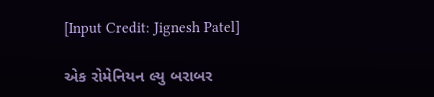[Input Credit: Jignesh Patel]

એક રોમેનિયન લ્યુ બરાબર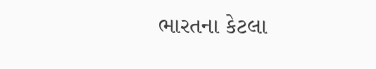ભારતના કેટલા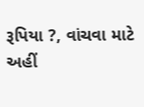રૂપિયા ?, વાંચવા માટે અહીં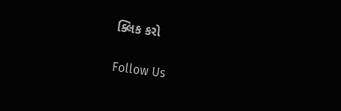ક્લિક કરો

Follow Us